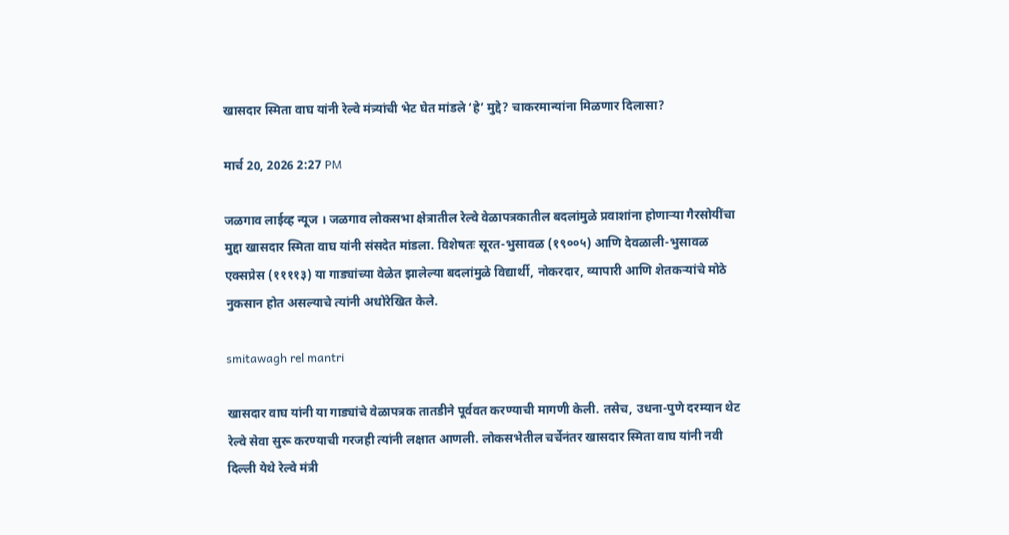खासदार स्मिता वाघ यांनी रेल्वे मंत्र्यांची भेट घेत मांडले ‘हे’ मुद्दे? चाकरमान्यांना मिळणार दिलासा?

मार्च 20, 2026 2:27 PM

जळगाव लाईव्ह न्यूज । जळगाव लोकसभा क्षेत्रातील रेल्वे वेळापत्रकातील बदलांमुळे प्रवाशांना होणाऱ्या गैरसोयींचा मुद्दा खासदार स्मिता वाघ यांनी संसदेत मांडला. विशेषतः सूरत-भुसावळ (१९००५) आणि देवळाली-भुसावळ एक्सप्रेस (११११३) या गाड्यांच्या वेळेत झालेल्या बदलांमुळे विद्यार्थी, नोकरदार, व्यापारी आणि शेतकऱ्यांचे मोठे नुकसान होत असल्याचे त्यांनी अधोरेखित केले.

smitawagh rel mantri

खासदार वाघ यांनी या गाड्यांचे वेळापत्रक तातडीने पूर्ववत करण्याची मागणी केली. तसेच, उधना-पुणे दरम्यान थेट रेल्वे सेवा सुरू करण्याची गरजही त्यांनी लक्षात आणली. लोकसभेतील चर्चेनंतर खासदार स्मिता वाघ यांनी नवी दिल्ली येथे रेल्वे मंत्री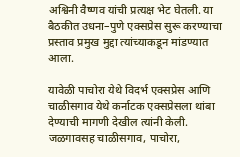अश्विनी वैष्णव यांची प्रत्यक्ष भेट घेतली. या बैठकीत उधना–पुणे एक्सप्रेस सुरू करण्याचा प्रस्ताव प्रमुख मुद्दा त्यांच्याकडून मांडण्यात आला.

यावेळी पाचोरा येथे विदर्भ एक्सप्रेस आणि चाळीसगाव येथे कर्नाटक एक्सप्रेसला थांबा देण्याची मागणी देखील त्यांनी केली. जळगावसह चाळीसगाव, पाचोरा,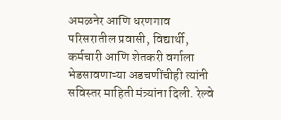अमळनेर आणि धरणगाव परिसरातील प्रवासी, विद्यार्थी, कर्मचारी आणि शेतकरी वर्गाला भेडसावणाऱ्या अडचणींचीही त्यांनी सविस्तर माहिती मंत्र्यांना दिली. रेल्वे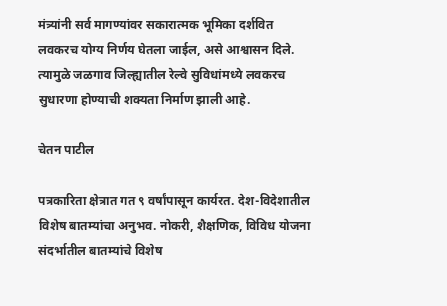मंत्र्यांनी सर्व मागण्यांवर सकारात्मक भूमिका दर्शवित लवकरच योग्य निर्णय घेतला जाईल, असे आश्वासन दिले. त्यामुळे जळगाव जिल्ह्यातील रेल्वे सुविधांमध्ये लवकरच सुधारणा होण्याची शक्यता निर्माण झाली आहे.

चेतन पाटील

पत्रकारिता क्षेत्रात गत ९ वर्षांपासून कार्यरत. देश-विदेशातील विशेष बातम्यांचा अनुभव. नोकरी, शैक्षणिक, विविध योजना संदर्भातील बातम्यांचे विशेष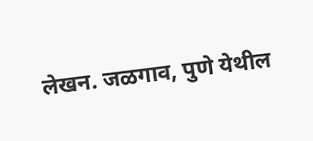लेखन. जळगाव, पुणे येथील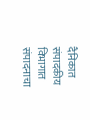दैनिकात संपादकीय विभागात संपादनाचा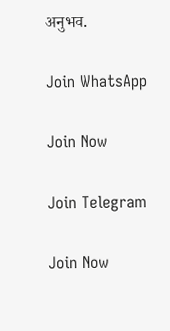अनुभव.

Join WhatsApp

Join Now

Join Telegram

Join Now